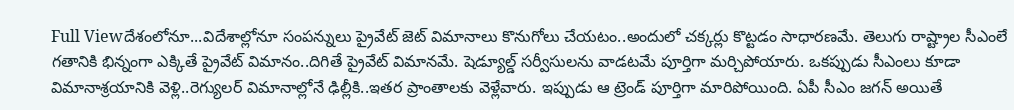Full Viewదేశంలోనూ...విదేశాల్లోనూ సంపన్నులు ప్రైవేట్ జెట్ విమానాలు కొనుగోలు చేయటం..అందులో చక్కర్లు కొట్టడం సాధారణమే. తెలుగు రాష్ట్రాల సీఎంలే గతానికి భిన్నంగా ఎక్కితే ప్రైవేట్ విమానం..దిగితే ప్రైవేట్ విమానమే. షెడ్యూల్డ్ సర్వీసులను వాడటమే పూర్తిగా మర్చిపోయారు. ఒకప్పుడు సీఎంలు కూడా విమానాశ్రయానికి వెళ్లి..రెగ్యులర్ విమానాల్లోనే ఢిల్లీకి..ఇతర ప్రాంతాలకు వెళ్లేవారు. ఇప్పుడు ఆ ట్రెండ్ పూర్తిగా మారిపోయింది. ఏపీ సీఎం జగన్ అయితే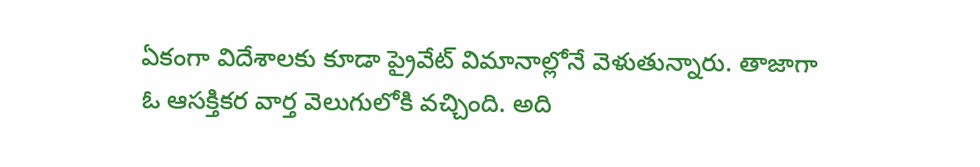ఏకంగా విదేశాలకు కూడా ప్రైవేట్ విమానాల్లోనే వెళుతున్నారు. తాజాగా ఓ ఆసక్తికర వార్త వెలుగులోకి వచ్చింది. అది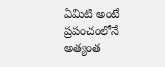ఏమిటి అంటే ప్రపంచంలోనే అత్యంత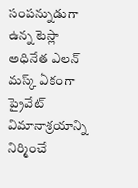సంపన్నుడుగా ఉన్న టెస్లా అధినేత ఎలన్ మస్క్ ఏకంగా ప్రైవేట్ విమానాశ్రయాన్ని నిర్మించే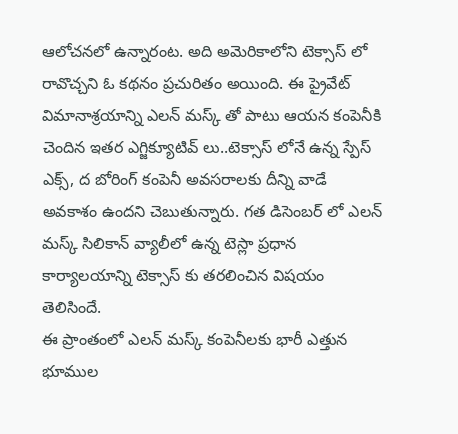ఆలోచనలో ఉన్నారంట. అది అమెరికాలోని టెక్సాస్ లో రావొచ్చని ఓ కథనం ప్రచురితం అయింది. ఈ ప్రైవేట్ విమానాశ్రయాన్ని ఎలన్ మస్క్ తో పాటు ఆయన కంపెనీకి చెందిన ఇతర ఎగ్జిక్యూటివ్ లు..టెక్సాస్ లోనే ఉన్న స్పేస్ ఎక్స్, ద బోరింగ్ కంపెనీ అవసరాలకు దీన్ని వాడే అవకాశం ఉందని చెబుతున్నారు. గత డిసెంబర్ లో ఎలన్ మస్క్ సిలికాన్ వ్యాలీలో ఉన్న టెస్లా ప్రధాన కార్యాలయాన్ని టెక్సాస్ కు తరలించిన విషయం తెలిసిందే.
ఈ ప్రాంతంలో ఎలన్ మస్క్ కంపెనీలకు భారీ ఎత్తున భూముల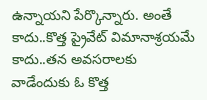ఉన్నాయని పేర్కొన్నారు. అంతే కాదు..కొత్త ప్రైవేట్ విమానాశ్రయమే కాదు..తన అవసరాలకు వాడేందుకు ఓ కొత్త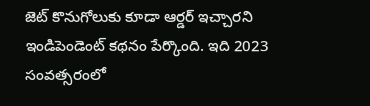జెట్ కొనుగోలుకు కూడా ఆర్డర్ ఇచ్చారని ఇండిపెండెంట్ కథనం పేర్కొంది. ఇది 2023 సంవత్సరంలో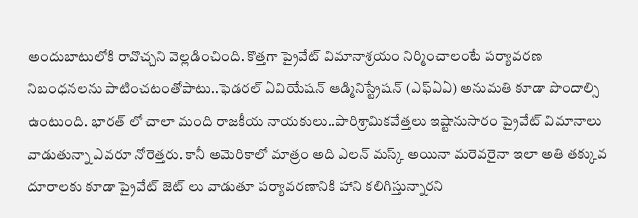అందుబాటులోకి రావొచ్చని వెల్లడించింది. కొత్తగా ప్రైవేట్ విమానాశ్రయం నిర్మించాలంటే పర్యావరణ నిబంధనలను పాటించటంతోపాటు..ఫెడరల్ ఏవియేషన్ ఆడ్మినిస్ట్రేషన్ (ఎఫ్ఏఏ) అనుమతి కూడా పొందాల్సి ఉంటుంది. భారత్ లో చాలా మంది రాజకీయ నాయకులు..పారిశ్రామికవేత్తలు ఇష్టానుసారం ప్రైవేట్ విమానాలు వాడుతున్నా ఎవరూ నోరెత్తరు. కానీ అమెరికాలో మాత్రం అది ఎలన్ మస్క్ అయినా మరెవరైనా ఇలా అతి తక్కువ దూరాలకు కూడా ప్రైవేట్ జెట్ లు వాడుతూ పర్యావరణానికి హాని కలిగిస్తున్నారని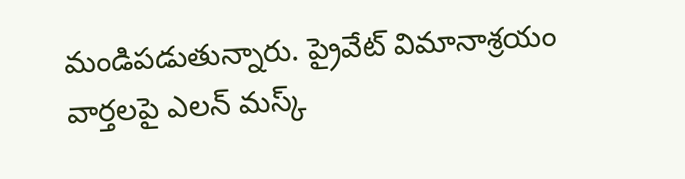మండిపడుతున్నారు. ప్రైవేట్ విమానాశ్రయం వార్తలపై ఎలన్ మస్క్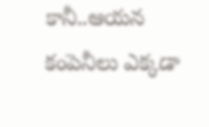కానీ..ఆయన కంపెనీలు ఎక్కడా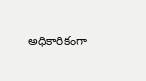అధికారికంగా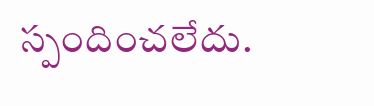స్పందించలేదు.